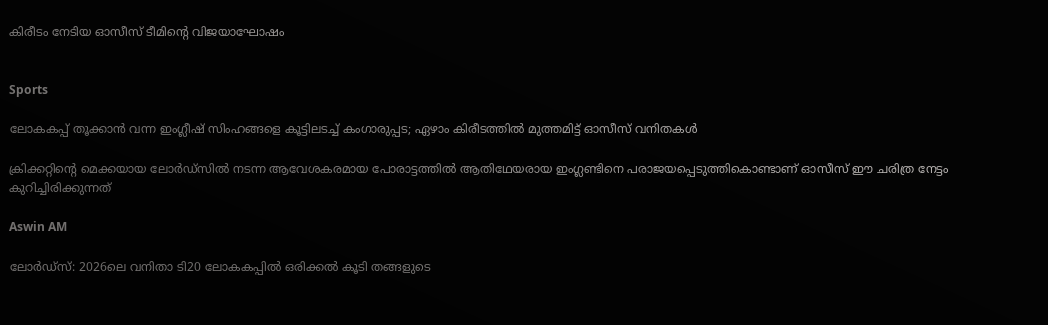കിരീടം നേടിയ ഓസീസ് ടീമിന്‍റെ വിജയാഘോഷം


Sports

ലോകകപ്പ് തൂക്കാൻ വന്ന ഇംഗ്ലീഷ് സിംഹങ്ങളെ കൂട്ടിലടച്ച് കംഗാരുപ്പട; ഏഴാം കിരീടത്തിൽ മുത്തമിട്ട് ഓസീസ് വനിതകൾ

ക്രിക്കറ്റിന്‍റെ മെക്കയായ ലോർഡ്സിൽ നടന്ന ആവേശകരമായ പോരാട്ടത്തിൽ ആതിഥേയരായ ഇംഗ്ലണ്ടിനെ പരാജയപ്പെടുത്തികൊണ്ടാണ് ഓസീസ് ഈ ചരിത്ര നേട്ടം കുറിച്ചിരിക്കുന്നത്

Aswin AM

ലോർഡ്സ്: 2026ലെ വനിതാ ടി20 ലോകകപ്പിൽ ഒരിക്കൽ കൂടി തങ്ങളുടെ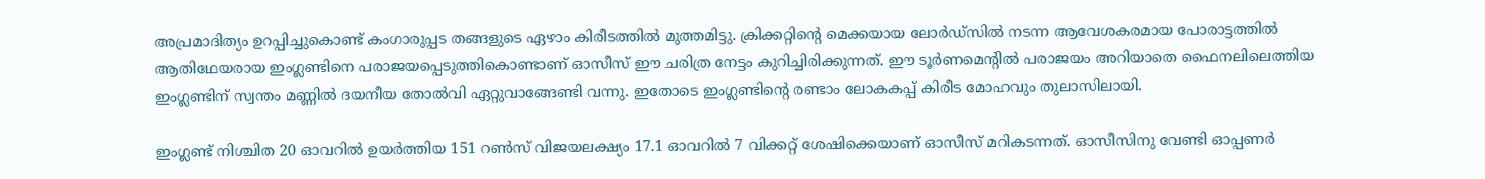അപ്രമാദിത‍്യം ഉറപ്പിച്ചുകൊണ്ട് കംഗാരുപ്പട തങ്ങളുടെ ഏഴാം കിരീടത്തിൽ മുത്തമിട്ടു. ക്രിക്കറ്റിന്‍റെ മെക്കയായ ലോർഡ്സിൽ നടന്ന ആവേശകരമായ പോരാട്ടത്തിൽ ആതിഥേയരായ ഇംഗ്ലണ്ടിനെ പരാജയപ്പെടുത്തികൊണ്ടാണ് ഓസീസ് ഈ ചരിത്ര നേട്ടം കുറിച്ചിരിക്കുന്നത്. ഈ ടൂർണമെന്‍റിൽ പരാജയം അറിയാതെ ഫൈനലിലെത്തിയ ഇംഗ്ലണ്ടിന് സ്വന്തം മണ്ണിൽ ദയനീയ തോൽവി ഏറ്റുവാങ്ങേണ്ടി വന്നു. ഇതോടെ ഇംഗ്ലണ്ടിന്‍റെ രണ്ടാം ലോകകപ്പ് കിരീട മോഹവും തുലാസിലായി.

ഇംഗ്ലണ്ട് നിശ്ചിത 20 ഓവറിൽ ഉയർത്തിയ 151 റൺസ് വിജയലക്ഷ‍്യം 17.1 ഓവറിൽ 7 വിക്കറ്റ് ശേഷിക്കെയാണ് ഓസീസ് മറികടന്നത്. ഓസീസിനു വേണ്ടി ഓപ്പണർ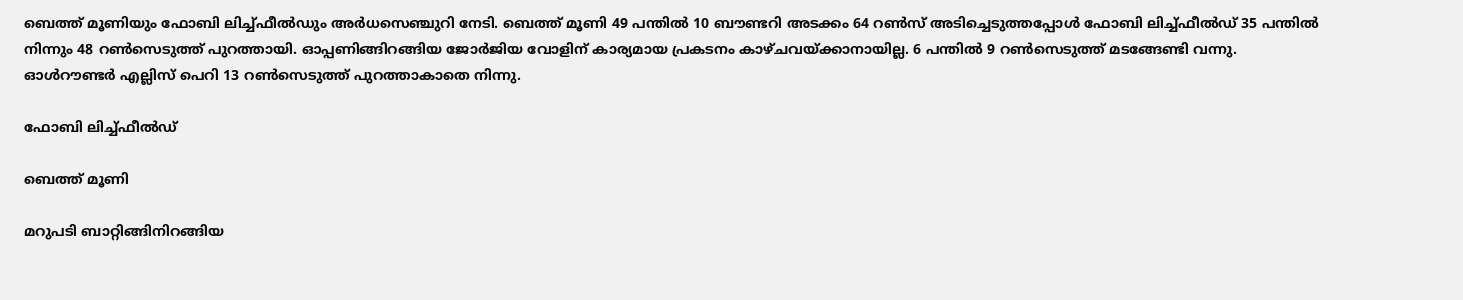ബെത്ത് മൂണിയും ഫോബി ലിച്ച്ഫീൽഡും അർധസെഞ്ചുറി നേടി. ബെത്ത് മൂണി 49 പന്തിൽ 10 ബൗണ്ടറി അടക്കം 64 റൺസ് അടിച്ചെടുത്തപ്പോൾ‌ ഫോബി ലിച്ച്ഫീൽഡ് 35 പന്തിൽ നിന്നും 48 റൺസെടുത്ത് പുറത്തായി. ഓപ്പണിങ്ങിറങ്ങിയ ജോർജിയ വോളിന് കാര‍്യമായ പ്രകടനം കാഴ്ചവയ്ക്കാനായില്ല. 6 പന്തിൽ 9 റൺസെടുത്ത് മടങ്ങേണ്ടി വന്നു. ഓൾറൗണ്ടർ എല്ലിസ് പെറി 13 റൺസെടുത്ത് പുറത്താകാതെ നിന്നു.

ഫോബി ലിച്ച്ഫീൽഡ്

ബെത്ത് മൂണി

മറുപടി ബാറ്റിങ്ങിനിറങ്ങിയ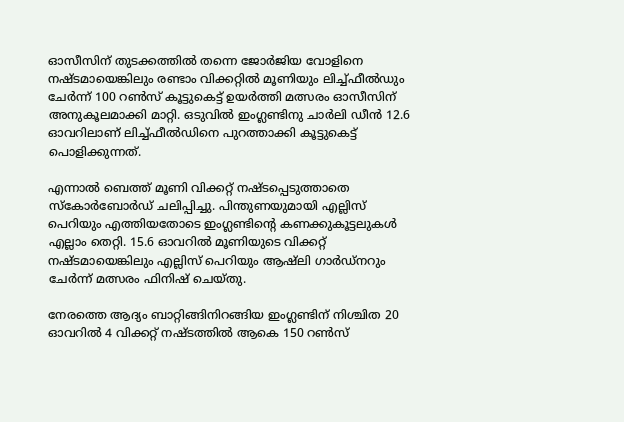ഓസീസിന് തുടക്കത്തിൽ തന്നെ ജോർജിയ വോളിനെ നഷ്ടമായെങ്കിലും രണ്ടാം വിക്കറ്റിൽ മൂണിയും ലിച്ച്ഫീൽഡും ചേർന്ന് 100 റൺസ് കൂട്ടുകെട്ട് ഉയർത്തി മത്സരം ഓസീസിന് അനുകൂലമാക്കി മാറ്റി. ഒടുവിൽ ഇംഗ്ലണ്ടിനു ചാർലി ഡീൻ 12.6 ഓവറിലാണ് ലിച്ച്ഫീൽഡിനെ പുറത്താക്കി കൂട്ടുകെട്ട് പൊളിക്കുന്നത്.

എന്നാൽ ബെത്ത് മൂണി വിക്കറ്റ് നഷ്ടപ്പെടുത്താതെ സ്കോർബോർഡ് ചലിപ്പിച്ചു. പിന്തുണയുമായി എല്ലിസ് പെറിയും എത്തിയതോടെ ഇംഗ്ലണ്ടിന്‍റെ കണക്കുകൂട്ടലുകൾ എല്ലാം തെറ്റി. 15.6 ഓവറിൽ മൂണിയുടെ വിക്കറ്റ് നഷ്ടമായെങ്കിലും എല്ലിസ് പെറിയും ആഷ്‌ലി ഗാർഡ്നറും ചേർന്ന് മത്സരം ഫിനിഷ് ചെയ്തു.

നേരത്തെ ആദ‍്യം ബാറ്റിങ്ങിനിറങ്ങിയ ഇംഗ്ലണ്ടിന് നിശ്ചിത 20 ഓവറിൽ 4 വിക്കറ്റ് നഷ്ടത്തിൽ ആകെ 150 റൺസ്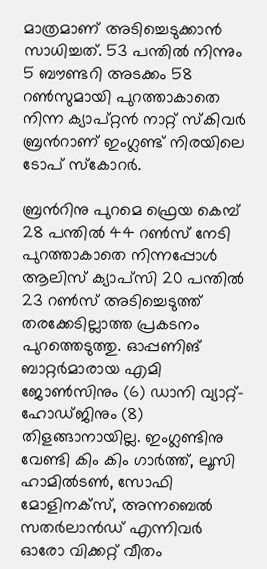മാത്രമാണ് അടിച്ചെടുക്കാൻ സാധിച്ചത്. 53 പന്തിൽ നിന്നും 5 ബൗണ്ടറി അടക്കം 58 റൺസുമായി പുറത്താകാതെ നിന്ന ക‍്യാപ്റ്റൻ നാറ്റ് സ്കിവർ ബ്രന്‍റാണ് ഇംഗ്ലണ്ട് നിരയിലെ ടോപ് സ്കോറർ.

ബ്രന്‍റിനു പുറമെ ഫ്രെയ കെമ്പ് 28 പന്തിൽ 44 റൺസ് നേടി പുറത്താകാതെ നിന്നപ്പോൾ ആലിസ് ക‍്യാപ്സി 20 പന്തിൽ 23 റൺസ് അടിച്ചെടുത്ത് തരക്കേടില്ലാത്ത പ്രകടനം പുറത്തെടുത്തു. ഓപ്പണിങ് ബാറ്റർമാരായ എമി ജോൺസിനും (6) ഡാനി വ്യാറ്റ്-ഹോഡ്ജിനും (8) തിളങ്ങാനായില്ല. ഇംഗ്ലണ്ടിനു വേണ്ടി കിം കിം ഗാർത്ത്, ലൂസി ഹാമിൽടൺ, സോഫി മോളിനക്സ്, അന്നബെൽ സതർലാൻഡ് എന്നിവർ ഓരോ വിക്കറ്റ് വീതം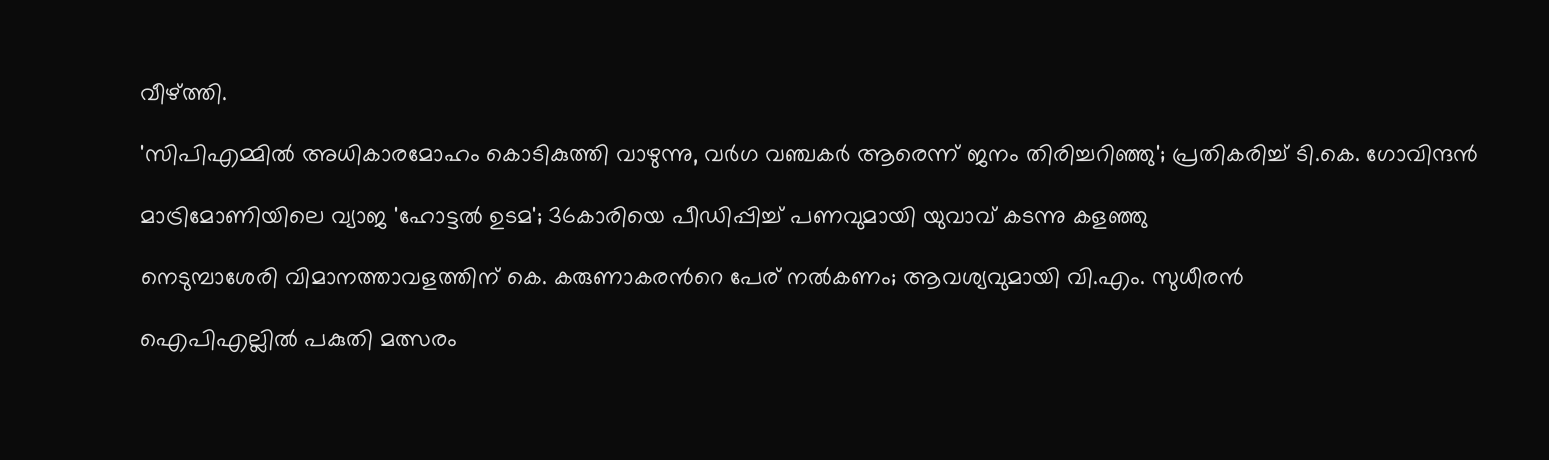വീഴ്ത്തി.

'സിപിഎമ്മിൽ അധികാരമോഹം കൊടികുത്തി വാഴുന്നു, വർഗ വഞ്ചകർ ആരെന്ന് ജനം തിരിച്ചറിഞ്ഞു'; പ്രതികരിച്ച് ടി.കെ. ഗോവിന്ദൻ

മാട്രിമോണിയിലെ വ്യാജ 'ഹോട്ടൽ ഉടമ'; 36കാരിയെ പീഡിപ്പിച്ച് പണവുമായി യുവാവ് കടന്നു കളഞ്ഞു

നെടുമ്പാശേരി വിമാനത്താവളത്തിന് കെ. കരുണാകരന്‍റെ പേര് നൽകണം; ആവശ‍്യവുമായി വി.എം. സുധീരൻ

ഐപിഎല്ലിൽ പകുതി മത്സരം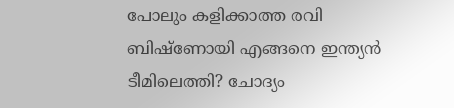പോലും കളിക്കാത്ത രവി ബിഷ്ണോയി എങ്ങനെ ഇന്ത‍്യൻ ടീമിലെത്തി‍? ചോദ‍്യം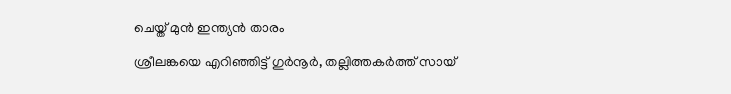ചെയ്ത് മുൻ ഇന്ത‍്യൻ താരം

ശ്രീലങ്കയെ എറിഞ്ഞിട്ട് ഗുർനൂർ, തല്ലിത്തകർത്ത് സായ്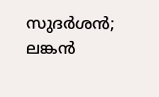സുദർശൻ; ലങ്കൻ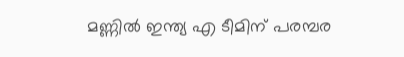മണ്ണിൽ ഇന്ത്യ എ ടീമിന് പരമ്പര